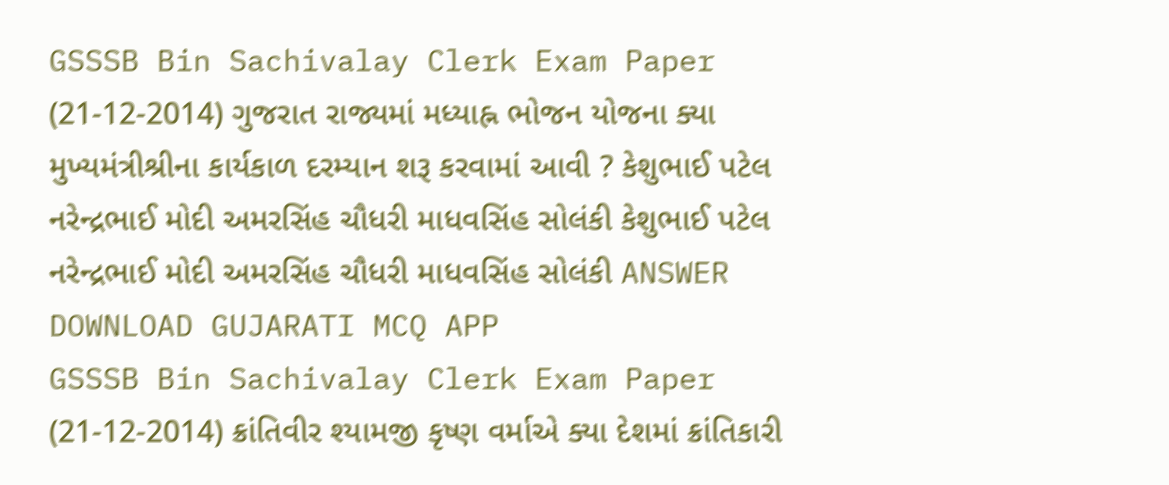GSSSB Bin Sachivalay Clerk Exam Paper (21-12-2014) ગુજરાત રાજ્યમાં મધ્યાહ્ન ભોજન યોજના ક્યા મુખ્યમંત્રીશ્રીના કાર્યકાળ દરમ્યાન શરૂ કરવામાં આવી ? કેશુભાઈ પટેલ નરેન્દ્રભાઈ મોદી અમરસિંહ ચૌધરી માધવસિંહ સોલંકી કેશુભાઈ પટેલ નરેન્દ્રભાઈ મોદી અમરસિંહ ચૌધરી માધવસિંહ સોલંકી ANSWER DOWNLOAD GUJARATI MCQ APP
GSSSB Bin Sachivalay Clerk Exam Paper (21-12-2014) ક્રાંતિવીર શ્યામજી કૃષ્ણ વર્માએ ક્યા દેશમાં ક્રાંતિકારી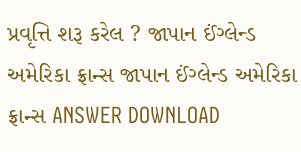પ્રવૃત્તિ શરૂ કરેલ ? જાપાન ઈંગ્લેન્ડ અમેરિકા ફ્રાન્સ જાપાન ઈંગ્લેન્ડ અમેરિકા ફ્રાન્સ ANSWER DOWNLOAD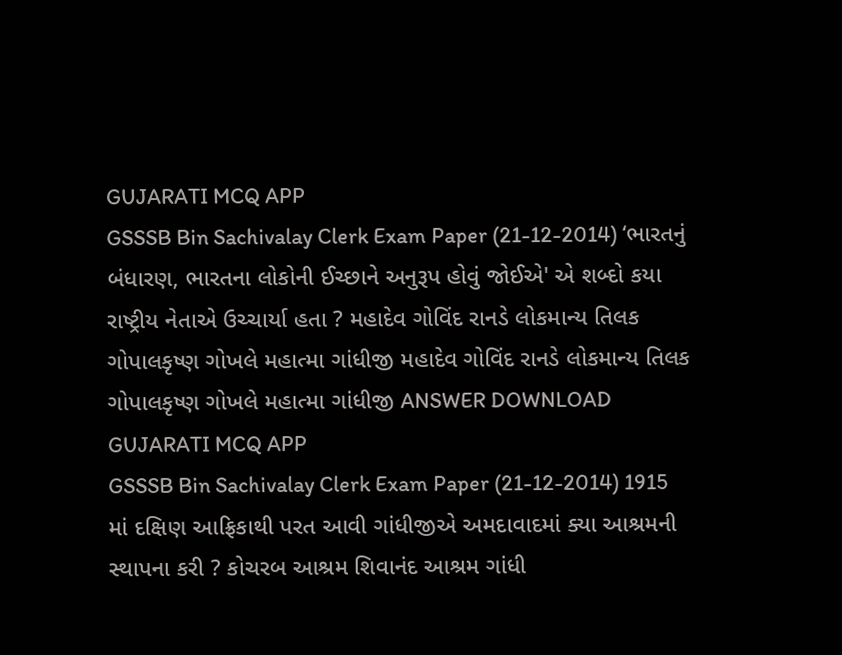GUJARATI MCQ APP
GSSSB Bin Sachivalay Clerk Exam Paper (21-12-2014) ‘ભારતનું બંધારણ, ભારતના લોકોની ઈચ્છાને અનુરૂપ હોવું જોઈએ' એ શબ્દો કયા રાષ્ટ્રીય નેતાએ ઉચ્ચાર્યા હતા ? મહાદેવ ગોવિંદ રાનડે લોકમાન્ય તિલક ગોપાલકૃષ્ણ ગોખલે મહાત્મા ગાંધીજી મહાદેવ ગોવિંદ રાનડે લોકમાન્ય તિલક ગોપાલકૃષ્ણ ગોખલે મહાત્મા ગાંધીજી ANSWER DOWNLOAD GUJARATI MCQ APP
GSSSB Bin Sachivalay Clerk Exam Paper (21-12-2014) 1915 માં દક્ષિણ આફ્રિકાથી પરત આવી ગાંધીજીએ અમદાવાદમાં ક્યા આશ્રમની સ્થાપના કરી ? કોચરબ આશ્રમ શિવાનંદ આશ્રમ ગાંધી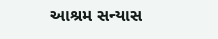આશ્રમ સન્યાસ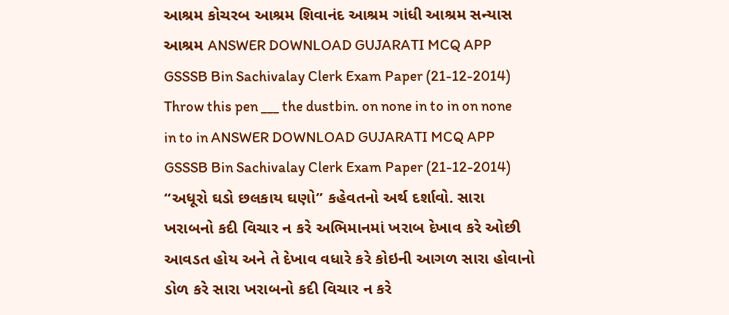આશ્રમ કોચરબ આશ્રમ શિવાનંદ આશ્રમ ગાંધી આશ્રમ સન્યાસ આશ્રમ ANSWER DOWNLOAD GUJARATI MCQ APP
GSSSB Bin Sachivalay Clerk Exam Paper (21-12-2014) Throw this pen ___ the dustbin. on none in to in on none in to in ANSWER DOWNLOAD GUJARATI MCQ APP
GSSSB Bin Sachivalay Clerk Exam Paper (21-12-2014) “અધૂરો ઘડો છલકાય ઘણો” કહેવતનો અર્થ દર્શાવો. સારા ખરાબનો કદી વિચાર ન કરે અભિમાનમાં ખરાબ દેખાવ કરે ઓછી આવડત હોય અને તે દેખાવ વધારે કરે કોઇની આગળ સારા હોવાનો ડોળ કરે સારા ખરાબનો કદી વિચાર ન કરે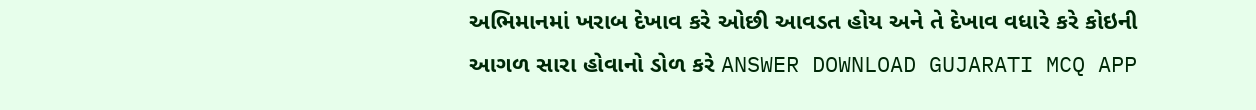અભિમાનમાં ખરાબ દેખાવ કરે ઓછી આવડત હોય અને તે દેખાવ વધારે કરે કોઇની આગળ સારા હોવાનો ડોળ કરે ANSWER DOWNLOAD GUJARATI MCQ APP